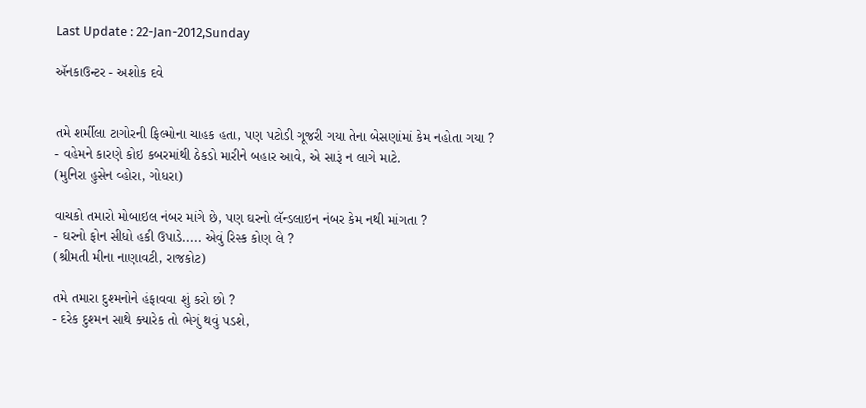Last Update : 22-Jan-2012,Sunday

ઍનકાઉન્ટર - અશોક દવે


તમે શર્મીલા ટાગોરની ફિલ્મોના ચાહક હતા, પણ પટોડી ગૂજરી ગયા તેના બેસણાંમાં કેમ નહોતા ગયા ?
- વહેમને કારણે કોઇ કબરમાંથી ઠેકડો મારીને બહાર આવે, એ સારૂં ન લાગે માટે.
(મુનિરા હુસેન વ્હોરા, ગોધરા)

વાચકો તમારો મોબાઇલ નંબર માંગે છે, પણ ઘરનો લૅન્ડલાઇન નંબર કેમ નથી માંગતા ?
- ઘરનો ફોન સીધો હકી ઉપાડે..... એવું રિસ્ક કોણ લે ?
(શ્રીમતી મીના નાણાવટી, રાજકોટ)

તમે તમારા દુશ્મનોને હંફાવવા શું કરો છો ?
- દરેક દુશ્મન સાથે ક્યારેક તો ભેગું થવું પડશે,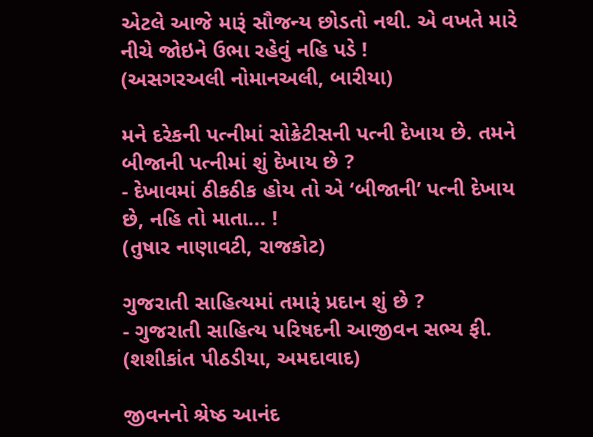એટલે આજે મારૂં સૌજન્ય છોડતો નથી. એ વખતે મારે નીચે જોઇને ઉભા રહેવું નહિ પડે !
(અસગરઅલી નોમાનઅલી, બારીયા)

મને દરેકની પત્નીમાં સોક્રેટીસની પત્ની દેખાય છે. તમને બીજાની પત્નીમાં શું દેખાય છે ?
- દેખાવમાં ઠીકઠીક હોય તો એ ‘બીજાની’ પત્ની દેખાય છે, નહિ તો માતા... !
(તુષાર નાણાવટી, રાજકોટ)

ગુજરાતી સાહિત્યમાં તમારૂં પ્રદાન શું છે ?
- ગુજરાતી સાહિત્ય પરિષદની આજીવન સભ્ય ફી.
(શશીકાંત પીઠડીયા, અમદાવાદ)

જીવનનો શ્રેષ્ઠ આનંદ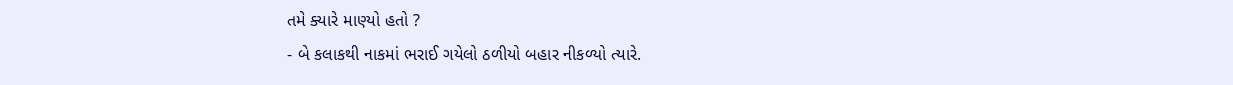તમે ક્યારે માણ્યો હતો ?
- બે કલાકથી નાકમાં ભરાઈ ગયેલો ઠળીયો બહાર નીકળ્યો ત્યારે.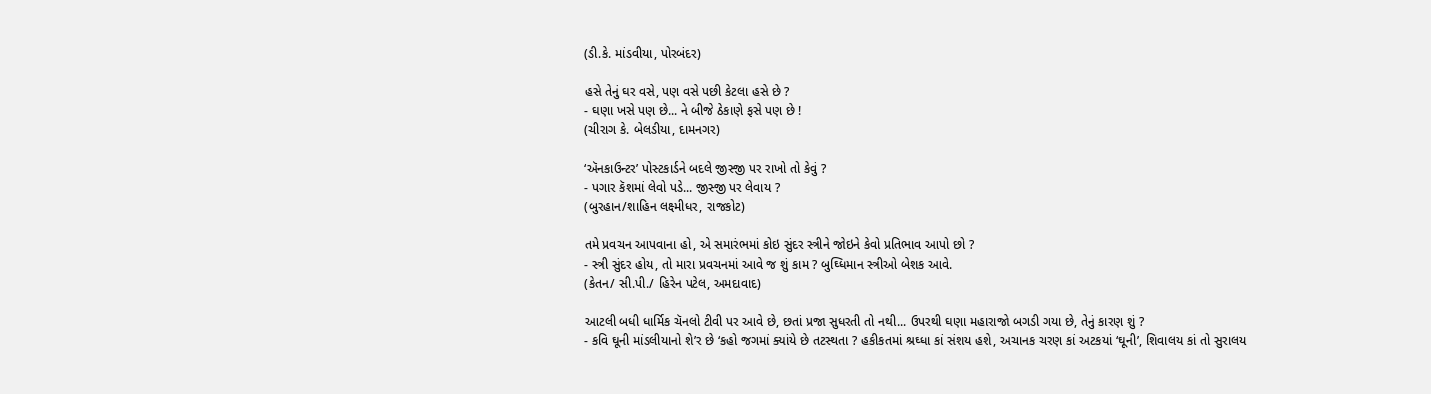(ડી.કે. માંડવીયા, પોરબંદર)

હસે તેનું ઘર વસે, પણ વસે પછી કેટલા હસે છે ?
- ઘણા ખસે પણ છે... ને બીજે ઠેકાણે ફસે પણ છે !
(ચીરાગ કે. બેલડીયા, દામનગર)

‘ઍનકાઉન્ટર’ પોસ્ટકાર્ડને બદલે જીસ્જી પર રાખો તો કેવું ?
- પગાર કૅશમાં લેવો પડે... જીસ્જી પર લેવાય ?
(બુરહાન/શાહિન લક્ષ્મીધર, રાજકોટ)

તમે પ્રવચન આપવાના હો, એ સમારંભમાં કોઇ સુંદર સ્ત્રીને જોઇને કેવો પ્રતિભાવ આપો છો ?
- સ્ત્રી સુંદર હોય, તો મારા પ્રવચનમાં આવે જ શું કામ ? બુઘ્ધિમાન સ્ત્રીઓ બેશક આવે.
(કેતન/ સી.પી./ હિરેન પટેલ, અમદાવાદ)

આટલી બધી ધાર્મિક ચૅનલો ટીવી પર આવે છે, છતાં પ્રજા સુધરતી તો નથી... ઉપરથી ઘણા મહારાજો બગડી ગયા છે, તેનું કારણ શું ?
- કવિ ઘૂની માંડલીયાનો શે’ર છે ‘કહો જગમાં ક્યાંયે છે તટસ્થતા ? હકીકતમાં શ્રઘ્ધા કાં સંશય હશે, અચાનક ચરણ કાં અટકયાં ‘ઘૂની’, શિવાલય કાં તો સુરાલય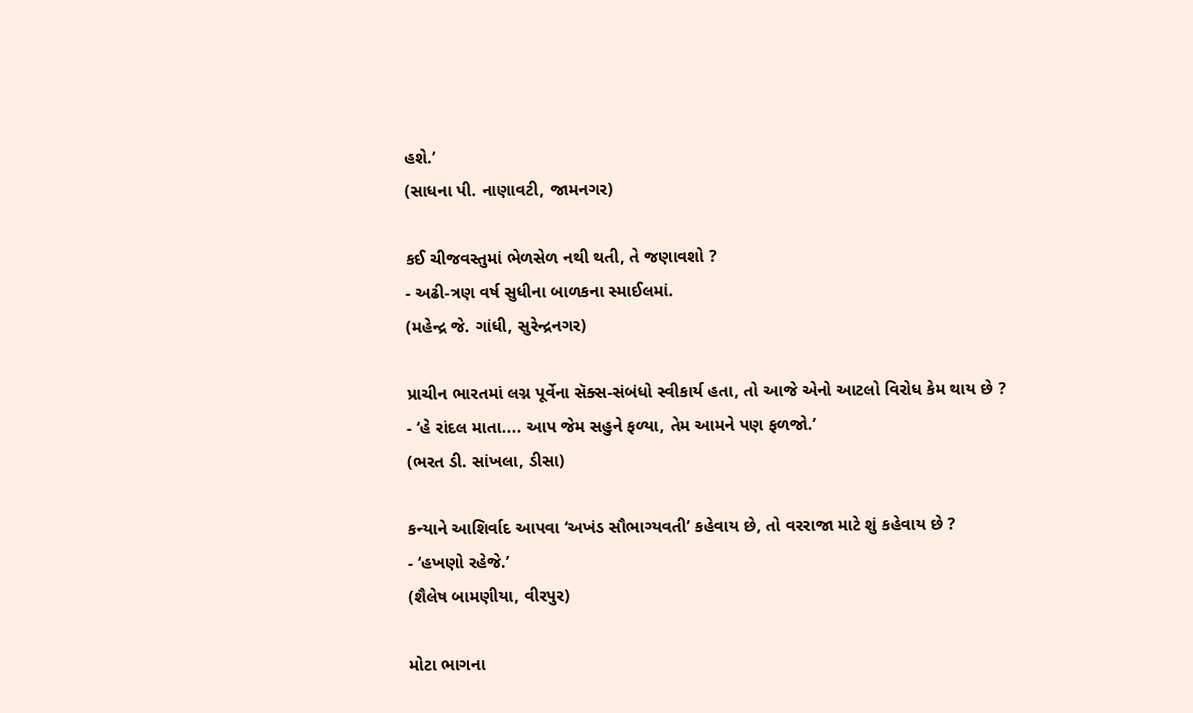હશે.’
(સાધના પી. નાણાવટી, જામનગર)

કઈ ચીજવસ્તુમાં ભેળસેળ નથી થતી, તે જણાવશો ?
- અઢી-ત્રણ વર્ષ સુધીના બાળકના સ્માઈલમાં.
(મહેન્દ્ર જે. ગાંધી, સુરેન્દ્રનગર)

પ્રાચીન ભારતમાં લગ્ન પૂર્વેના સૅક્સ-સંબંધો સ્વીકાર્ય હતા, તો આજે એનો આટલો વિરોધ કેમ થાય છે ?
- ‘હે રાંદલ માતા.... આપ જેમ સહુને ફળ્યા, તેમ આમને પણ ફળજો.’
(ભરત ડી. સાંખલા, ડીસા)

કન્યાને આશિર્વાદ આપવા ‘અખંડ સૌભાગ્યવતી’ કહેવાય છે, તો વરરાજા માટે શું કહેવાય છે ?
- ‘હખણો રહેજે.’
(શૈલેષ બામણીયા, વીરપુર)

મોટા ભાગના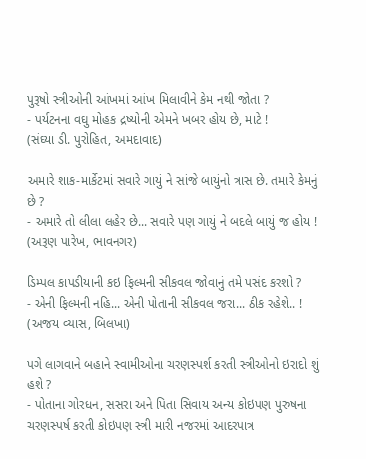પુરૂષો સ્ત્રીઓની આંખમાં આંખ મિલાવીને કેમ નથી જોતા ?
- પર્યટનના વઘુ મોહક દ્રષ્યોની એમને ખબર હોય છે, માટે !
(સંઘ્યા ડી. પુરોહિત, અમદાવાદ)

અમારે શાક-માર્કેટમાં સવારે ગાયું ને સાંજે બાયુંનો ત્રાસ છે. તમારે કેમનું છે ?
- અમારે તો લીલા લહેર છે... સવારે પણ ગાયું ને બદલે બાયું જ હોય !
(અરૂણ પારેખ, ભાવનગર)

ડિમ્પલ કાપડીયાની કઇ ફિલ્મની સીકવલ જોવાનું તમે પસંદ કરશો ?
- એની ફિલ્મની નહિ... એની પોતાની સીકવલ જરા... ઠીક રહેશે.. !
(અજય વ્યાસ, બિલખા)

પગે લાગવાને બહાને સ્વામીઓના ચરણસ્પર્શ કરતી સ્ત્રીઓનો ઇરાદો શું હશે ?
- પોતાના ગોરધન, સસરા અને પિતા સિવાય અન્ય કોઇપણ પુરુષના ચરણસ્પર્ષ કરતી કોઇપણ સ્ત્રી મારી નજરમાં આદરપાત્ર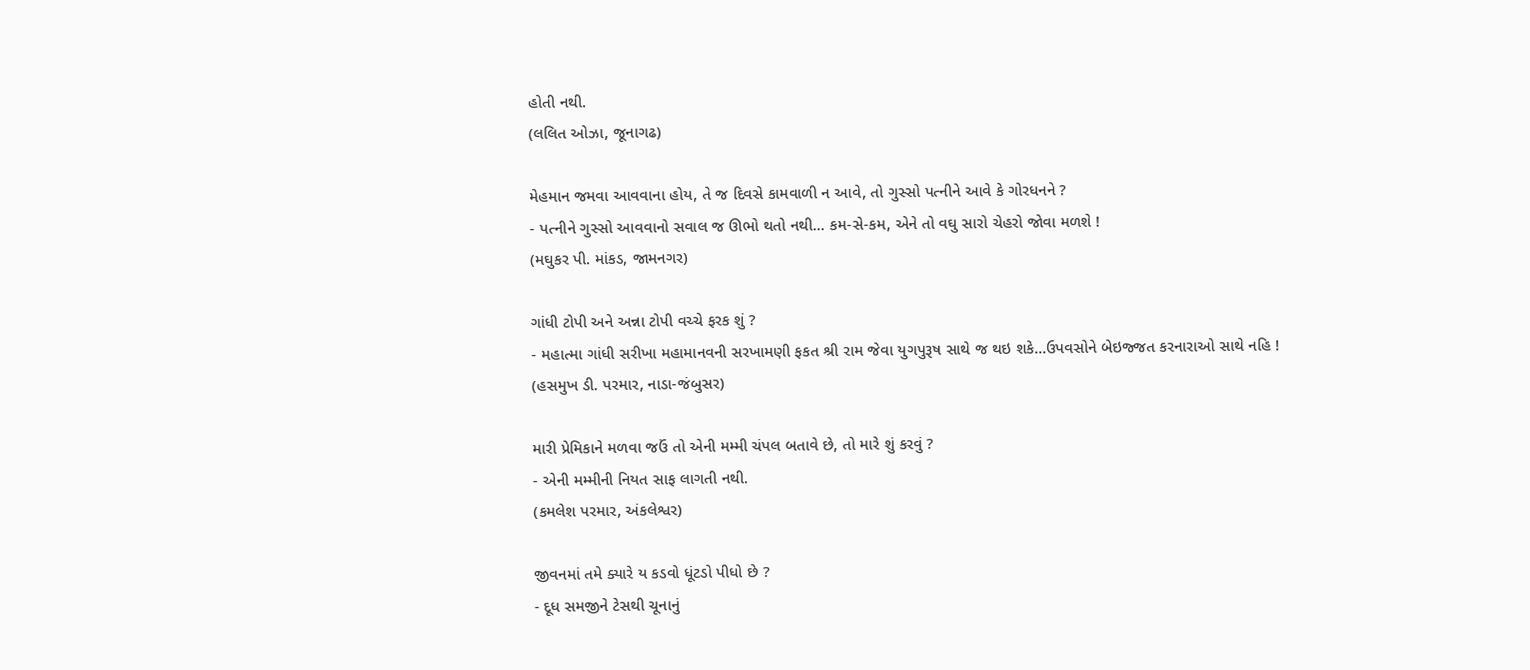હોતી નથી.
(લલિત ઓઝા, જૂનાગઢ)

મેહમાન જમવા આવવાના હોય, તે જ દિવસે કામવાળી ન આવે, તો ગુસ્સો પત્નીને આવે કે ગોરધનને ?
- પત્નીને ગુસ્સો આવવાનો સવાલ જ ઊભો થતો નથી... કમ-સે-કમ, એને તો વઘુ સારો ચેહરો જોવા મળશે !
(મઘુકર પી. માંકડ, જામનગર)

ગાંધી ટોપી અને અન્ના ટોપી વચ્ચે ફરક શું ?
- મહાત્મા ગાંધી સરીખા મહામાનવની સરખામણી ફકત શ્રી રામ જેવા યુગપુરૂષ સાથે જ થઇ શકે...ઉપવસોને બેઇજ્જત કરનારાઓ સાથે નહિ !
(હસમુખ ડી. પરમાર, નાડા-જંબુસર)

મારી પ્રેમિકાને મળવા જઉં તો એની મમ્મી ચંપલ બતાવે છે, તો મારે શું કરવું ?
- એની મમ્મીની નિયત સાફ લાગતી નથી.
(કમલેશ પરમાર, અંકલેશ્વર)

જીવનમાં તમે ક્યારે ય કડવો ધૂંટડો પીધો છે ?
- દૂધ સમજીને ટેસથી ચૂનાનું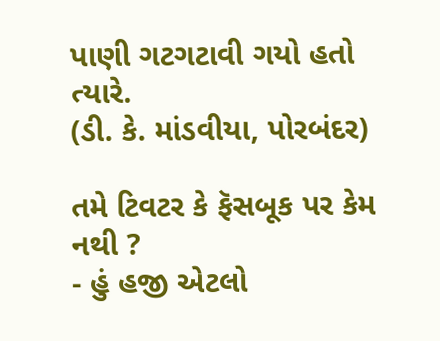પાણી ગટગટાવી ગયો હતો ત્યારે.
(ડી. કે. માંડવીયા, પોરબંદર)

તમે ટિવટર કે ફૅસબૂક પર કેમ નથી ?
- હું હજી એટલો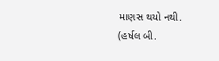માણસ થયો નથી.
(હર્ષલ બી.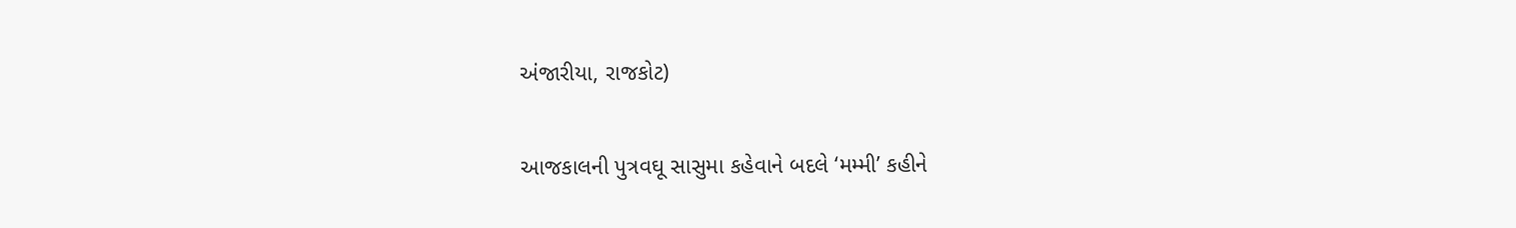અંજારીયા, રાજકોટ)

આજકાલની પુત્રવઘૂ સાસુમા કહેવાને બદલે ‘મમ્મી’ કહીને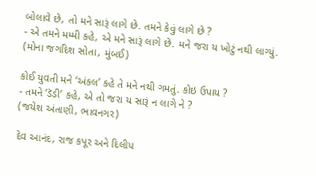બોલાવે છે, તો મને સારૂં લાગે છે. તમને કેવું લાગે છે ?
- એ તમને મમ્મી કહે, એ મને સારૂં લાગે છે. મને જરા ય ખોટું નથી લાગ્યું.
(મોના જગદિશ સોતા, મુંબઈ)

કોઈ યુવતી મને ‘અંકલ’ કહે તે મને નથી ગમતું. કોઇ ઉપાય ?
- તમને ‘ડૅડી’ કહે, એ તો જરા ય સારૂં ન લાગે ને ?
(જયેશ અંતાણી, ભાવનગર)

દેવ આનંદ, રાજ કપૂર અને દિલીપ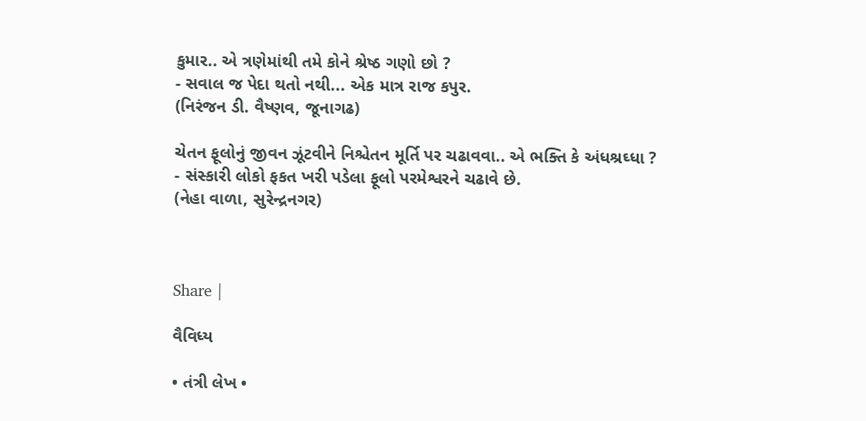કુમાર.. એ ત્રણેમાંથી તમે કોને શ્રેષ્ઠ ગણો છો ?
- સવાલ જ પેદા થતો નથી... એક માત્ર રાજ કપુર.
(નિરંજન ડી. વૈષ્ણવ, જૂનાગઢ)

ચેતન ફૂલોનું જીવન ઝૂંટવીને નિશ્ચેતન મૂર્તિ પર ચઢાવવા.. એ ભક્તિ કે અંધશ્રઘ્ધા ?
- સંસ્કારી લોકો ફકત ખરી પડેલા ફૂલો પરમેશ્વરને ચઢાવે છે.
(નેહા વાળા, સુરેન્દ્રનગર)



Share |

વૈવિધ્ય

• તંત્રી લેખ •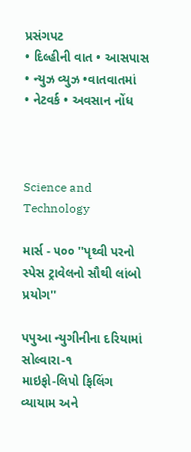પ્રસંગપટ
• દિલ્હીની વાત • આસપાસ
• ન્યુઝ વ્યુઝ •વાતવાતમાં
• નેટવર્ક • અવસાન નોંધ



Science and Technology

માર્સ - ૫૦૦ ''પૃથ્વી પરનો સ્પેસ ટ્રાવેલનો સૌથી લાંબો પ્રયોગ''

પપુઆ ન્યુગીનીના દરિયામાં સોલ્વારા-૧
માઇફો-લિપો ફિલિંગ
વ્યાયામ અને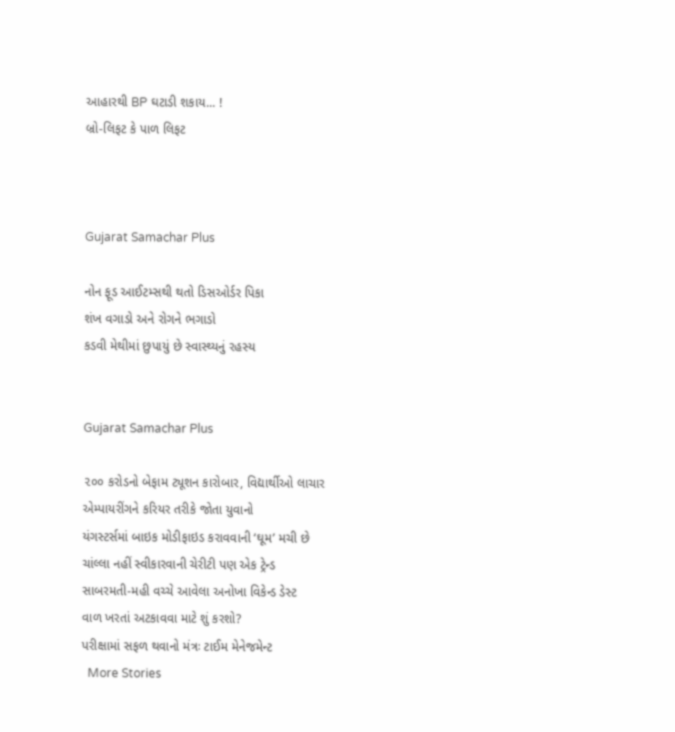આહારથી BP ઘટાડી શકાય... !
બ્રો-લિફટ કે પાળ લિફટ



Gujarat Samachar Plus

નોન ફૂડ આઈટમ્સથી થતો ડિસઓર્ડર પિકા
શંખ વગાડો અને રોગને ભગાડો
કડવી મેથીમાં છુપાયું છે સ્વાસ્થ્યનું રહસ્ય


Gujarat Samachar Plus

૨૦૦ કરોડનો બેફામ ટ્યૂશન કારોબાર, વિદ્યાર્થીઓ લાચાર
એમ્પાયરીંગને કરિયર તરીકે જોતા યુવાનો
યંગસ્ટર્સમાં બાઇક મોડીફાઇડ કરાવવાની ‘ઘૂમ’ મચી છે
ચાંલ્લા નહીં સ્વીકારવાની ચેરીટી પણ એક ટ્રેન્ડ
સાબરમતી-મહી વચ્ચે આવેલા અનોખા વિકેન્ડ ડેસ્ટ
વાળ ખરતાં અટકાવવા માટે શું કરશો?
પરીક્ષામાં સફળ થવાનો મંત્રઃ ટાઈમ મેનેજમેન્ટ
  More Stories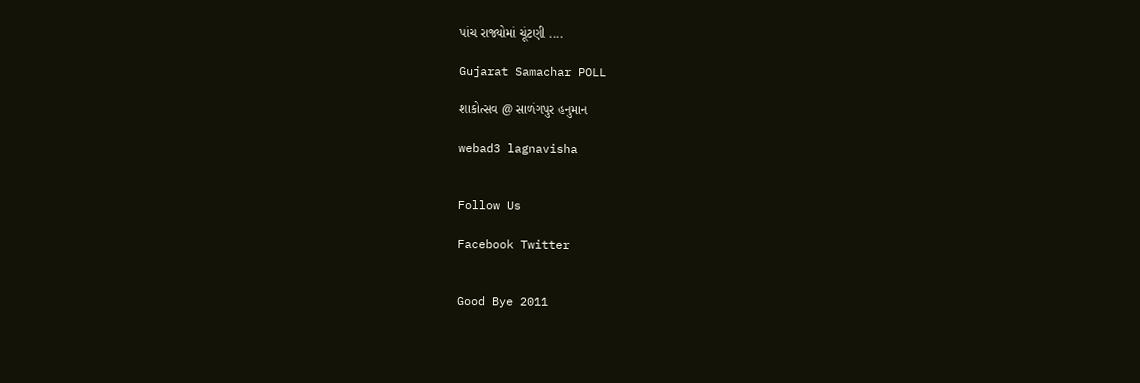પાંચ રાજ્યોમાં ચૂંટણી ....

Gujarat Samachar POLL

શાકોત્સવ @ સાળંગપુર હનુમાન

webad3 lagnavisha


Follow Us

Facebook Twitter


Good Bye 2011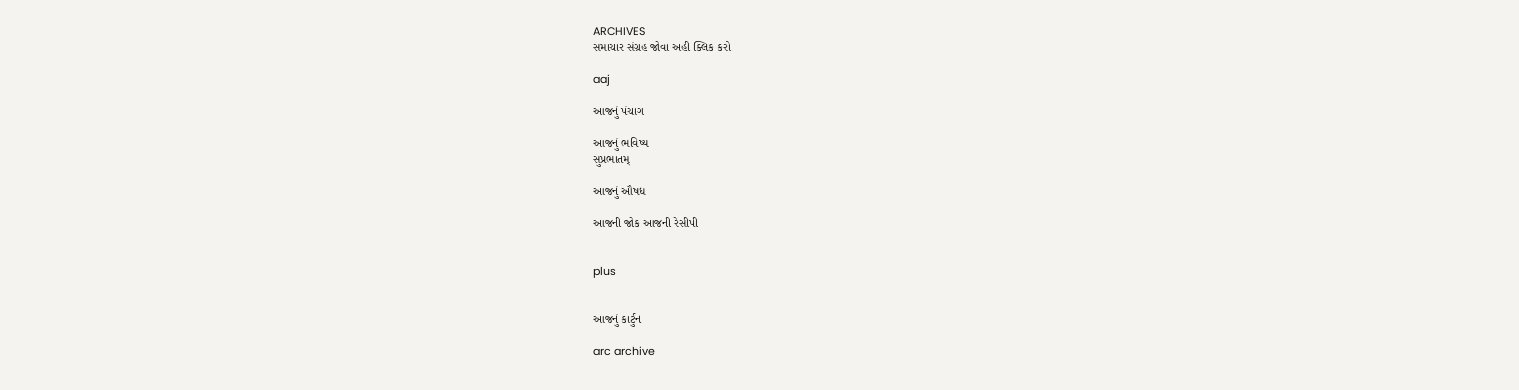ARCHIVES
સમાચાર સંગ્રહ જોવા અહી ક્લિક કરો

aaj

આજનું પંચાગ

આજનું ભવિષ્ય
સુપ્રભાતમ્

આજનું ઔષધ

આજની જોક આજની રેસીપી


plus


આજનું કાર્ટુન

arc archive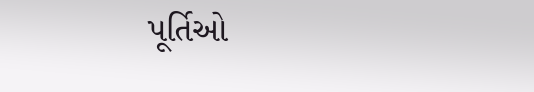પૂર્તિઓ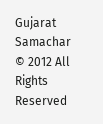Gujarat Samachar © 2012 All Rights Reserved